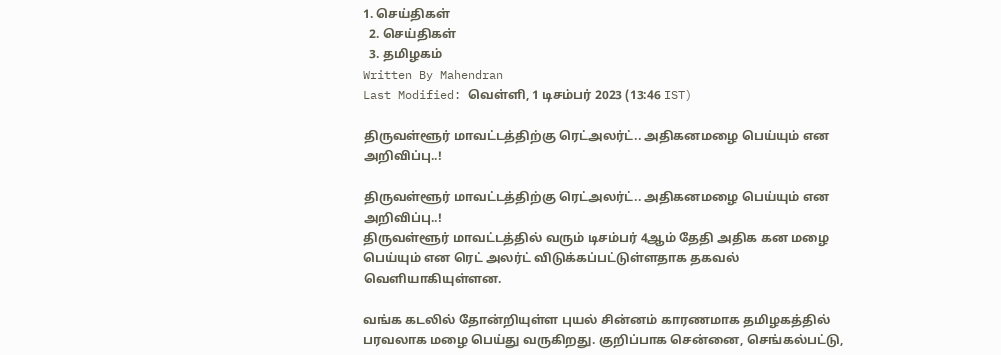1. செய்திகள்
  2. செய்திகள்
  3. த‌மிழக‌ம்
Written By Mahendran
Last Modified: வெள்ளி, 1 டிசம்பர் 2023 (13:46 IST)

திருவள்ளூர் மாவட்டத்திற்கு ரெட்அலர்ட்.. அதிகனமழை பெய்யும் என அறிவிப்பு..!

திருவள்ளூர் மாவட்டத்திற்கு ரெட்அலர்ட்.. அதிகனமழை பெய்யும் என அறிவிப்பு..!
திருவள்ளூர் மாவட்டத்தில் வரும் டிசம்பர் 4ஆம் தேதி அதிக கன மழை பெய்யும் என ரெட் அலர்ட் விடுக்கப்பட்டுள்ளதாக தகவல் வெளியாகியுள்ளன.

வங்க கடலில் தோன்றியுள்ள புயல் சின்னம் காரணமாக தமிழகத்தில் பரவலாக மழை பெய்து வருகிறது. குறிப்பாக சென்னை, செங்கல்பட்டு,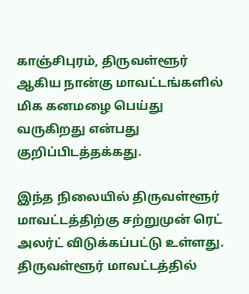காஞ்சிபுரம், திருவள்ளூர் ஆகிய நான்கு மாவட்டங்களில் மிக கனமழை பெய்து வருகிறது என்பது குறிப்பிடத்தக்கது.

இந்த நிலையில் திருவள்ளூர் மாவட்டத்திற்கு சற்றுமுன் ரெட் அலர்ட் விடுக்கப்பட்டு உள்ளது. திருவள்ளூர் மாவட்டத்தில்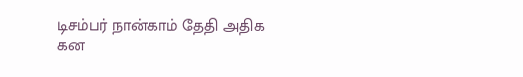டிசம்பர் நான்காம் தேதி அதிக கன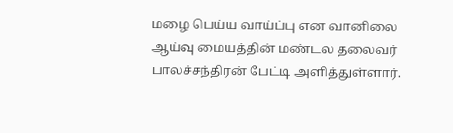மழை பெய்ய வாய்ப்பு என வானிலை ஆய்வு மையத்தின் மண்டல தலைவர் பாலச்சந்திரன் பேட்டி அளித்துள்ளார்.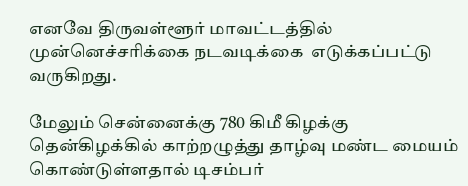எனவே திருவள்ளூர் மாவட்டத்தில் முன்னெச்சரிக்கை நடவடிக்கை  எடுக்கப்பட்டு வருகிறது.

மேலும் சென்னைக்கு 780 கிமீ கிழக்கு தென்கிழக்கில் காற்றழுத்து தாழ்வு மண்ட மையம் கொண்டுள்ளதால் டிசம்பர்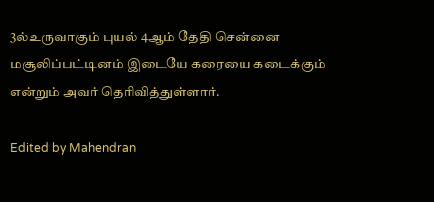3ல்உருவாகும் புயல் 4ஆம் தேதி சென்னை மசூலிப்பட்டினம் இடையே கரையை கடைக்கும் என்றும் அவர் தெரிவித்துள்ளார்.

Edited by Mahendran